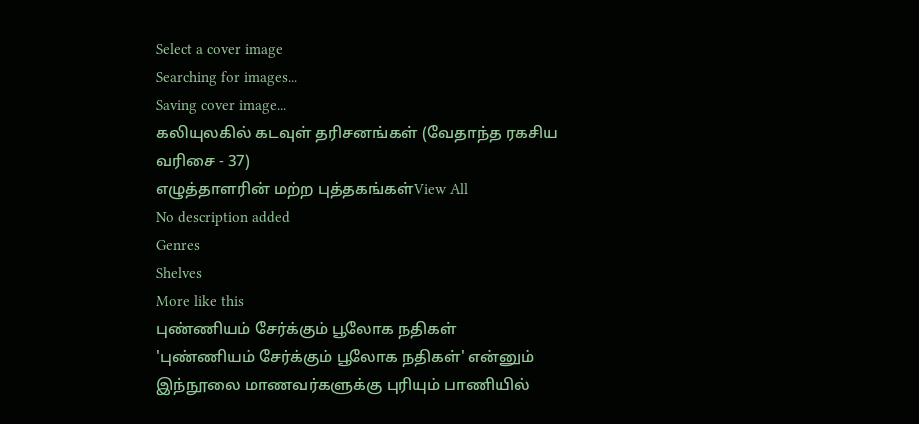Select a cover image
Searching for images...
Saving cover image...
கலியுலகில் கடவுள் தரிசனங்கள் (வேதாந்த ரகசிய வரிசை - 37)
எழுத்தாளரின் மற்ற புத்தகங்கள்View All
No description added
Genres
Shelves
More like this
புண்ணியம் சேர்க்கும் பூலோக நதிகள்
'புண்ணியம் சேர்க்கும் பூலோக நதிகள்' என்னும் இந்நூலை மாணவர்களுக்கு புரியும் பாணியில்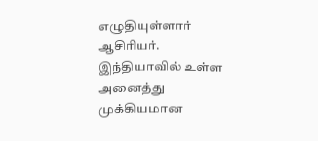எழுதியுள்ளார் ஆசிரியர். இந்தியாவில் உள்ள அனைத்து முக்கியமான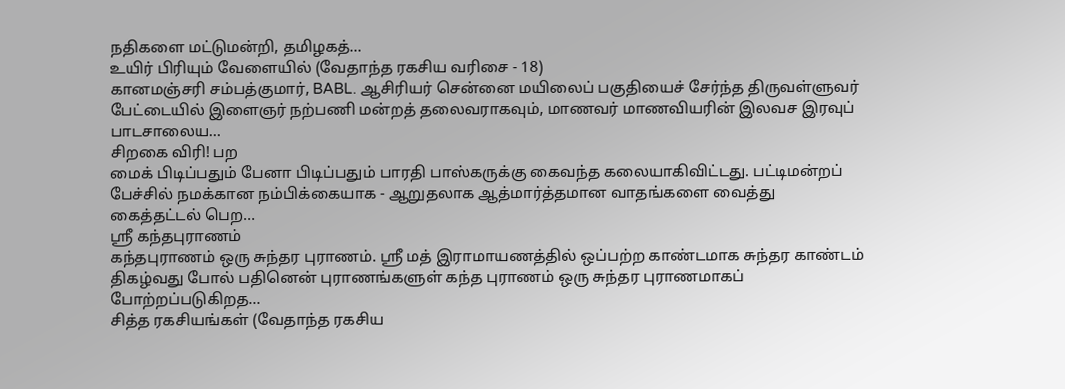நதிகளை மட்டுமன்றி, தமிழகத்…
உயிர் பிரியும் வேளையில் (வேதாந்த ரகசிய வரிசை - 18)
கானமஞ்சரி சம்பத்குமார், BABL. ஆசிரியர் சென்னை மயிலைப் பகுதியைச் சேர்ந்த திருவள்ளுவர் பேட்டையில் இளைஞர் நற்பணி மன்றத் தலைவராகவும், மாணவர் மாணவியரின் இலவச இரவுப் பாடசாலைய…
சிறகை விரி! பற
மைக் பிடிப்பதும் பேனா பிடிப்பதும் பாரதி பாஸ்கருக்கு கைவந்த கலையாகிவிட்டது. பட்டிமன்றப் பேச்சில் நமக்கான நம்பிக்கையாக - ஆறுதலாக ஆத்மார்த்தமான வாதங்களை வைத்து கைத்தட்டல் பெற…
ஸ்ரீ கந்தபுராணம்
கந்தபுராணம் ஒரு சுந்தர புராணம். ஸ்ரீ மத் இராமாயணத்தில் ஒப்பற்ற காண்டமாக சுந்தர காண்டம் திகழ்வது போல் பதினென் புராணங்களுள் கந்த புராணம் ஒரு சுந்தர புராணமாகப் போற்றப்படுகிறத…
சித்த ரகசியங்கள் (வேதாந்த ரகசிய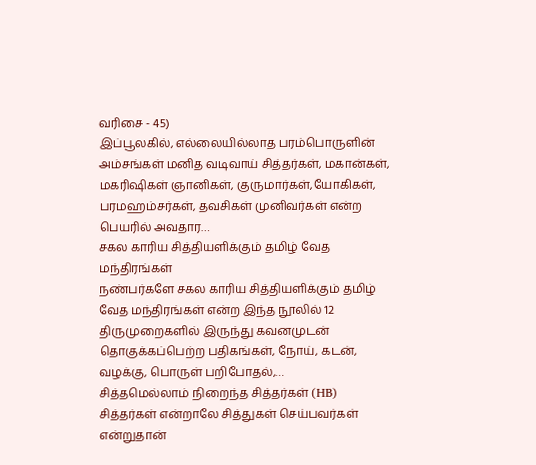வரிசை - 45)
இப்பூலகில், எல்லையில்லாத பரம்பொருளின் அம்சங்கள் மனித வடிவாய் சித்தர்கள், மகான்கள், மகரிஷிகள் ஞானிகள், குருமார்கள்,யோகிகள், பரமஹம்சர்கள், தவசிகள் முனிவர்கள் என்ற பெயரில் அவதார…
சகல காரிய சித்தியளிக்கும் தமிழ் வேத மந்திரங்கள்
நண்பர்களே சகல காரிய சித்தியளிக்கும் தமிழ் வேத மந்திரங்கள் என்ற இந்த நூலில் 12 திருமுறைகளில் இருந்து கவனமுடன் தொகுக்கப்பெற்ற பதிகங்கள், நோய், கடன், வழக்கு, பொருள் பறிபோதல்,…
சித்தமெல்லாம் நிறைந்த சித்தர்கள் (HB)
சித்தர்கள் என்றாலே சித்துகள் செய்பவர்கள் என்றுதான்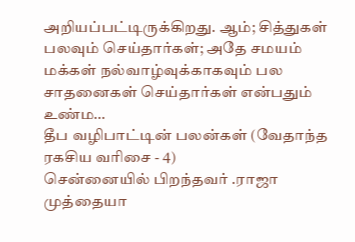அறியப்பட்டிருக்கிறது. ஆம்; சித்துகள் பலவும் செய்தார்கள்; அதே சமயம் மக்கள் நல்வாழ்வுக்காகவும் பல சாதனைகள் செய்தார்கள் என்பதும் உண்ம…
தீப வழிபாட்டின் பலன்கள் (வேதாந்த ரகசிய வரிசை - 4)
சென்னையில் பிறந்தவர் .ராஜா முத்தையா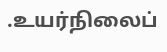.உயர்நிலைப்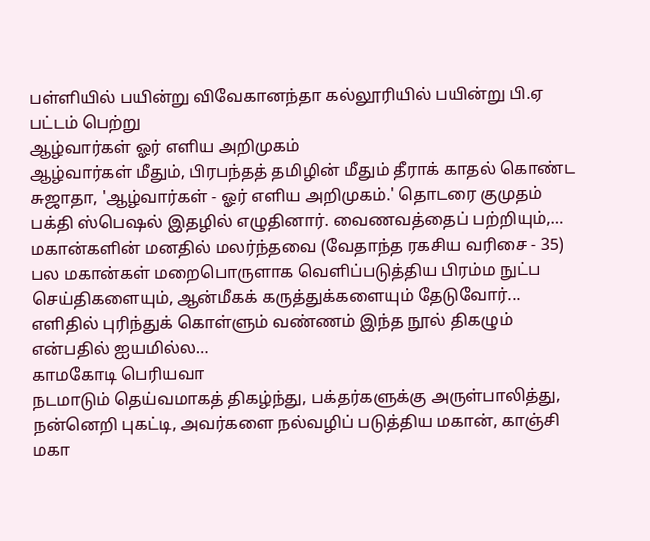பள்ளியில் பயின்று விவேகானந்தா கல்லூரியில் பயின்று பி.ஏ பட்டம் பெற்று
ஆழ்வார்கள் ஓர் எளிய அறிமுகம்
ஆழ்வார்கள் மீதும், பிரபந்தத் தமிழின் மீதும் தீராக் காதல் கொண்ட சுஜாதா, 'ஆழ்வார்கள் - ஓர் எளிய அறிமுகம்.' தொடரை குமுதம் பக்தி ஸ்பெஷல் இதழில் எழுதினார். வைணவத்தைப் பற்றியும்,…
மகான்களின் மனதில் மலர்ந்தவை (வேதாந்த ரகசிய வரிசை - 35)
பல மகான்கள் மறைபொருளாக வெளிப்படுத்திய பிரம்ம நுட்ப செய்திகளையும், ஆன்மீகக் கருத்துக்களையும் தேடுவோர்... எளிதில் புரிந்துக் கொள்ளும் வண்ணம் இந்த நூல் திகழும் என்பதில் ஐயமில்ல…
காமகோடி பெரியவா
நடமாடும் தெய்வமாகத் திகழ்ந்து, பக்தர்களுக்கு அருள்பாலித்து, நன்னெறி புகட்டி, அவர்களை நல்வழிப் படுத்திய மகான், காஞ்சி மகா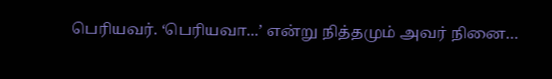பெரியவர். ‘பெரியவா...’ என்று நித்தமும் அவர் நினை…